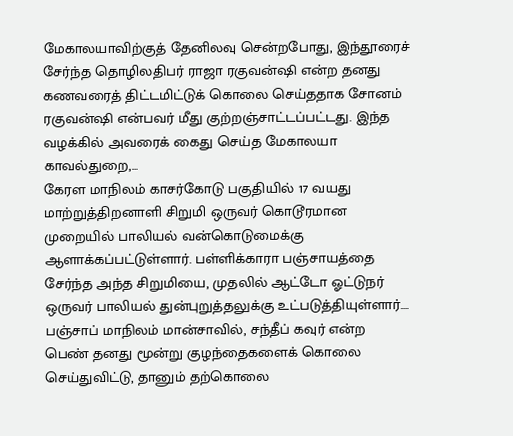மேகாலயாவிற்குத் தேனிலவு சென்றபோது, இந்தூரைச் சேர்ந்த தொழிலதிபர் ராஜா ரகுவன்ஷி என்ற தனது கணவரைத் திட்டமிட்டுக் கொலை செய்ததாக சோனம் ரகுவன்ஷி என்பவர் மீது குற்றஞ்சாட்டப்பட்டது. இந்த வழக்கில் அவரைக் கைது செய்த மேகாலயா காவல்துறை,...
கேரள மாநிலம் காசர்கோடு பகுதியில் 17 வயது மாற்றுத்திறனாளி சிறுமி ஒருவர் கொடூரமான முறையில் பாலியல் வன்கொடுமைக்கு ஆளாக்கப்பட்டுள்ளார். பள்ளிக்காரா பஞ்சாயத்தை சேர்ந்த அந்த சிறுமியை, முதலில் ஆட்டோ ஓட்டுநர் ஒருவர் பாலியல் துன்புறுத்தலுக்கு உட்படுத்தியுள்ளார்....
பஞ்சாப் மாநிலம் மான்சாவில், சந்தீப் கவுர் என்ற பெண் தனது மூன்று குழந்தைகளைக் கொலை செய்துவிட்டு, தானும் தற்கொலை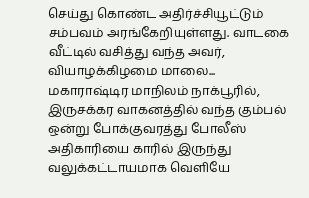செய்து கொண்ட அதிர்ச்சியூட்டும் சம்பவம் அரங்கேறியுள்ளது. வாடகை வீட்டில் வசித்து வந்த அவர், வியாழக்கிழமை மாலை...
மகாராஷ்டிர மாநிலம் நாக்பூரில், இருசக்கர வாகனத்தில் வந்த கும்பல் ஒன்று போக்குவரத்து போலீஸ் அதிகாரியை காரில் இருந்து வலுக்கட்டாயமாக வெளியே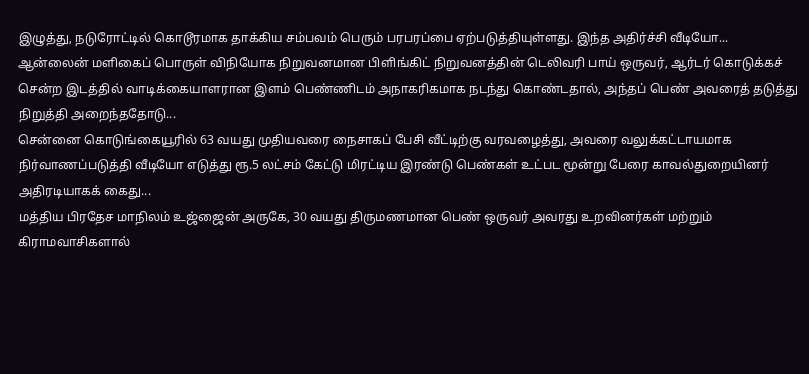இழுத்து, நடுரோட்டில் கொடூரமாக தாக்கிய சம்பவம் பெரும் பரபரப்பை ஏற்படுத்தியுள்ளது. இந்த அதிர்ச்சி வீடியோ...
ஆன்லைன் மளிகைப் பொருள் விநியோக நிறுவனமான பிளிங்கிட் நிறுவனத்தின் டெலிவரி பாய் ஒருவர், ஆர்டர் கொடுக்கச் சென்ற இடத்தில் வாடிக்கையாளரான இளம் பெண்ணிடம் அநாகரிகமாக நடந்து கொண்டதால், அந்தப் பெண் அவரைத் தடுத்து நிறுத்தி அறைந்ததோடு...
சென்னை கொடுங்கையூரில் 63 வயது முதியவரை நைசாகப் பேசி வீட்டிற்கு வரவழைத்து, அவரை வலுக்கட்டாயமாக நிர்வாணப்படுத்தி வீடியோ எடுத்து ரூ.5 லட்சம் கேட்டு மிரட்டிய இரண்டு பெண்கள் உட்பட மூன்று பேரை காவல்துறையினர் அதிரடியாகக் கைது...
மத்திய பிரதேச மாநிலம் உஜ்ஜைன் அருகே, 30 வயது திருமணமான பெண் ஒருவர் அவரது உறவினர்கள் மற்றும் கிராமவாசிகளால்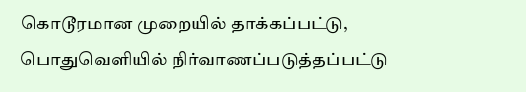கொடூரமான முறையில் தாக்கப்பட்டு, பொதுவெளியில் நிர்வாணப்படுத்தப்பட்டு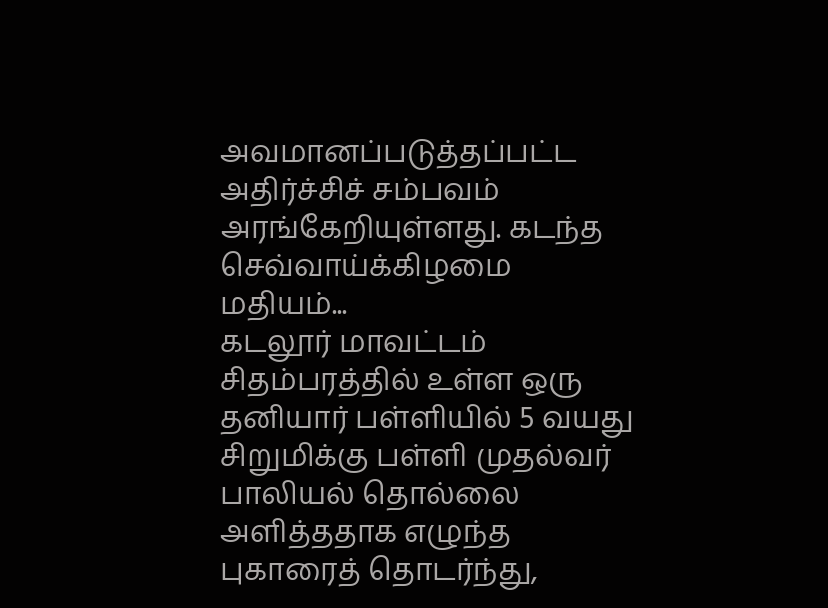அவமானப்படுத்தப்பட்ட அதிர்ச்சிச் சம்பவம் அரங்கேறியுள்ளது. கடந்த செவ்வாய்க்கிழமை மதியம்...
கடலூர் மாவட்டம் சிதம்பரத்தில் உள்ள ஒரு தனியார் பள்ளியில் 5 வயது சிறுமிக்கு பள்ளி முதல்வர் பாலியல் தொல்லை அளித்ததாக எழுந்த புகாரைத் தொடர்ந்து,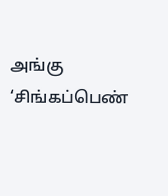அங்கு ‘சிங்கப்பெண்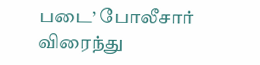படை’ போலீசார் விரைந்து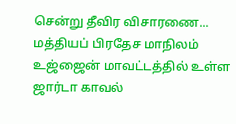சென்று தீவிர விசாரணை...
மத்தியப் பிரதேச மாநிலம் உஜ்ஜைன் மாவட்டத்தில் உள்ள ஜார்டா காவல்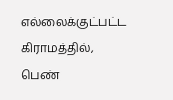எல்லைக்குட்பட்ட கிராமத்தில், பெண்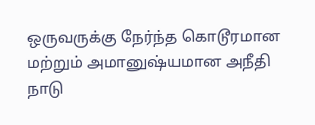ஒருவருக்கு நேர்ந்த கொடூரமான மற்றும் அமானுஷ்யமான அநீதி நாடு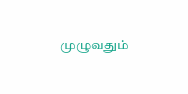முழுவதும்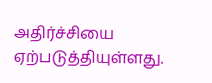அதிர்ச்சியை ஏற்படுத்தியுள்ளது.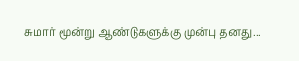சுமார் மூன்று ஆண்டுகளுக்கு முன்பு தனது...